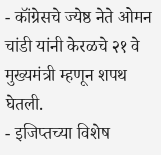- कॉंग्रेसचे ज्येष्ठ नेते ओमन चांडी यांनी केरळचे २१ वे मुख्यमंत्री म्हणून शपथ घेतली.
- इजिप्तच्या विशेष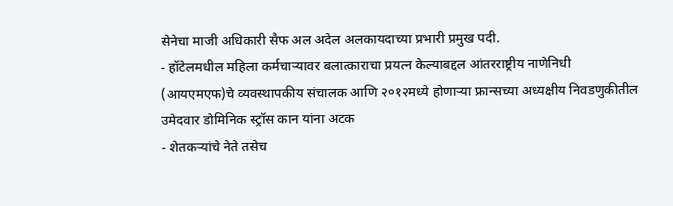सेनेचा माजी अधिकारी सैफ अल अदेल अलकायदाच्या प्रभारी प्रमुख पदी.
- हॉटेलमधील महिला कर्मचाऱ्यावर बलात्काराचा प्रयत्न केल्याबद्दल आंतरराष्ट्रीय नाणेनिधी (आयएमएफ)चे व्यवस्थापकीय संचालक आणि २०१२मध्ये होणाऱ्या फ्रान्सच्या अध्यक्षीय निवडणुकीतील उमेदवार डोमिनिक स्ट्रॉस कान यांना अटक
- शेतकऱ्यांचे नेते तसेच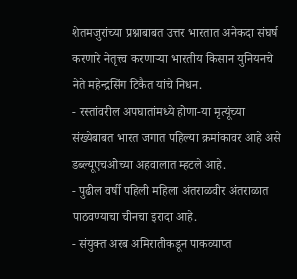शेतमजुरांच्या प्रश्नाबाबत उत्तर भारतात अनेकदा संघर्ष करणारे नेतृत्त्व करणाऱ्या भारतीय किसान युनियनचे नेते महेन्द्रसिंग टिकैत यांचे निधन.
- रस्तांवरील अपघातांमध्ये होणा-या मृत्यूंच्या संख्येबाबत भारत जगात पहिल्या क्रमांकावर आहे असे डब्ल्यूएचओच्या अहवालात म्हटले आहे.
- पुढील वर्षी पहिली महिला अंतराळवीर अंतराळात पाठवण्याचा चीनचा इरादा आहे.
- संयुक्त अरब अमिरातीकडून पाकव्याप्त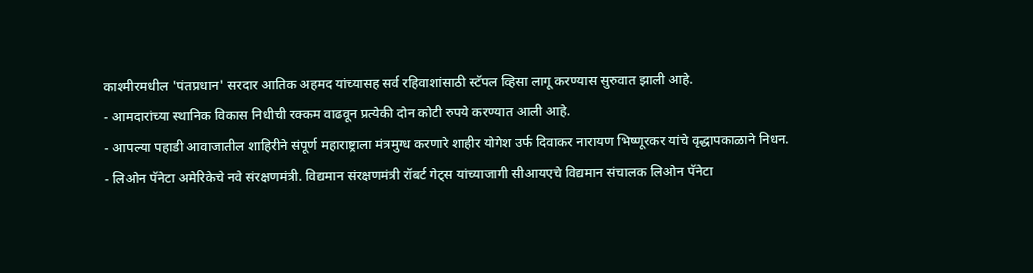काश्मीरमधील 'पंतप्रधान' सरदार आतिक अहमद यांच्यासह सर्व रहिवाशांसाठी स्टॅपल व्हिसा लागू करण्यास सुरुवात झाली आहे.
- आमदारांच्या स्थानिक विकास निधीची रक्कम वाढवून प्रत्येकी दोन कोटी रुपये करण्यात आली आहे.
- आपल्या पहाडी आवाजातील शाहिरीने संपूर्ण महाराष्ट्राला मंत्रमुग्ध करणारे शाहीर योगेश उर्फ दिवाकर नारायण भिष्णूरकर यांचे वृद्धापकाळाने निधन.
- लिओन पॅनेटा अमेरिकेचे नवे संरक्षणमंत्री. विद्यमान संरक्षणमंत्री रॉबर्ट गेट्स यांच्याजागी सीआयएचे विद्यमान संचालक लिओन पॅनेटा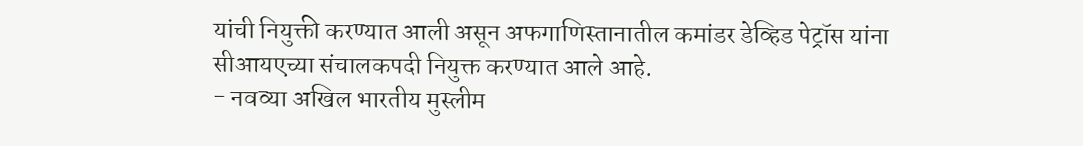यांची नियुक्ती करण्यात आली असून अफगाणिस्तानातील कमांडर डेव्हिड पेट्रॉस यांना सीआयएच्या संचालकपदी नियुक्त करण्यात आले आहे.
- नवव्या अखिल भारतीय मुस्लीम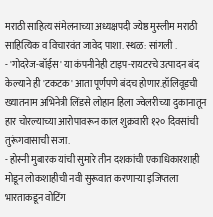मराठी साहित्य संमेलनाच्या अध्यक्षपदी ज्येष्ठ मुस्लीम मराठी साहित्यिक व विचारवंत जावेद पाशा. स्थळ: सांगली .
- 'गोदरेज-बॉईस' या कंपनीनेही टाइप-रायटरचे उत्पादन बंद केल्याने ही 'टकटक' आता पूर्णपणे बंदच होणार.हॉलिवूडची ख्यातनाम अभिनेत्री लिंडसे लोहान हिला ज्वेलरीच्या दुकानातून हार चोरल्याच्या आरोपावरून काल शुक्रवारी १२० दिवसांची तुरूंगवासाची सजा.
- होस्नी मुबारक यांची सुमारे तीन दशकांची एकाधिकारशाही मोडून लोकशाहीची नवी सुरूवात करणाऱ्या इजिप्तला भारताकडून वोटिंग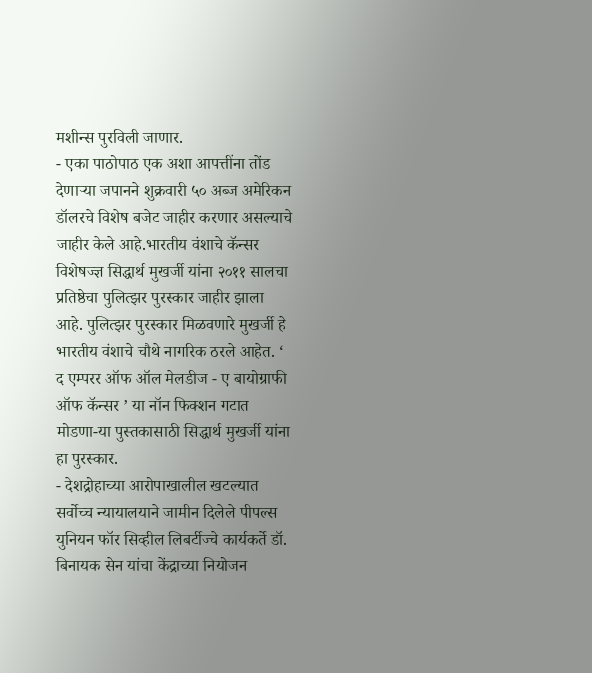मशीन्स पुरविली जाणार.
- एका पाठोपाठ एक अशा आपत्तींना तोंड देणाऱ्या जपानने शुक्रवारी ५० अब्ज अमेरिकन डॉलरचे विशेष बजेट जाहीर करणार असल्याचे जाहीर केले आहे.भारतीय वंशाचे कॅन्सर विशेषज्ज्ञ सिद्धार्थ मुखर्जी यांना २०११ सालचा प्रतिष्ठेचा पुलित्झर पुरस्कार जाहीर झाला आहे. पुलित्झर पुरस्कार मिळवणारे मुखर्जी हे भारतीय वंशाचे चौथे नागरिक ठरले आहेत. ‘ द एम्परर ऑफ ऑल मेलडीज - ए बायोग्राफी ऑफ कॅन्सर ’ या नॉन फिक्शन गटात मोडणा-या पुस्तकासाठी सिद्धार्थ मुखर्जी यांना हा पुरस्कार.
- देशद्रोहाच्या आरोपाखालील खटल्यात सर्वोच्च न्यायालयाने जामीन दिलेले पीपल्स युनियन फॉर सिव्हील लिबर्टीज्चे कार्यकर्ते डॉ. बिनायक सेन यांचा केंद्राच्या नियोजन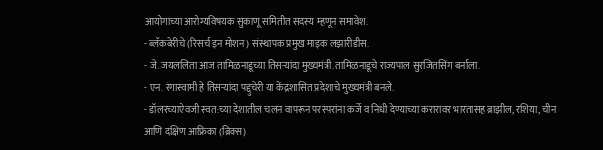आयोगाच्या आरोग्यविषयक सुकाणू समितीत सदस्य म्हणून समावेश.
- ब्लॅकबेरीचे (रिसर्च इन मोशन) संस्थापक प्रमुख माइक लझारीडीस.
- जे. जयललिता आज तामिळनाडूच्या तिसऱ्यांदा मुख्यमंत्री.तामिळनाडूचे राज्यपाल सुरजितसिंग बर्नाला.
- एन. रंगास्वामी हे तिसऱ्यांदा पद्दुचेरी या केंद्रशासित प्रदेशाचे मुख्यमंत्री बनले.
- डॉलरच्याऐवजी स्वत:च्या देशातील चलन वापरून परस्परांना कर्जे व निधी देण्याच्या करारावर भारतासह ब्राझील, रशिया, चीन आणि दक्षिण आफ्रिका (ब्रिक्स)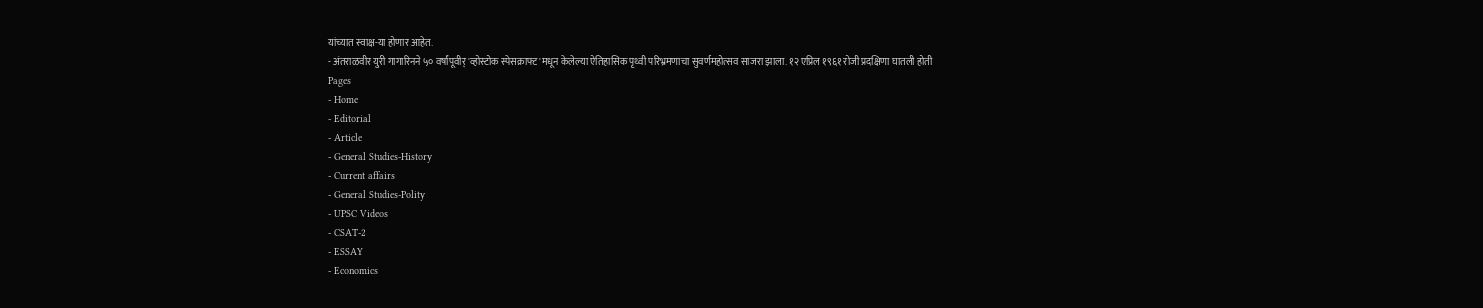यांच्यात स्वाक्ष-या होणार आहेत.
- अंतराळवीर युरी गागारिनने ५० वर्षांपूवीर् 'व्होस्टोक स्पेसक्राफ्ट'मधून केलेल्या ऐतिहासिक पृथ्वी परिभ्रमणाचा सुवर्णमहोत्सव साजरा झाला. १२ एप्रिल १९६१ रोजी प्रदक्षिणा घातली होती
Pages
- Home
- Editorial
- Article
- General Studies-History
- Current affairs
- General Studies-Polity
- UPSC Videos
- CSAT-2
- ESSAY
- Economics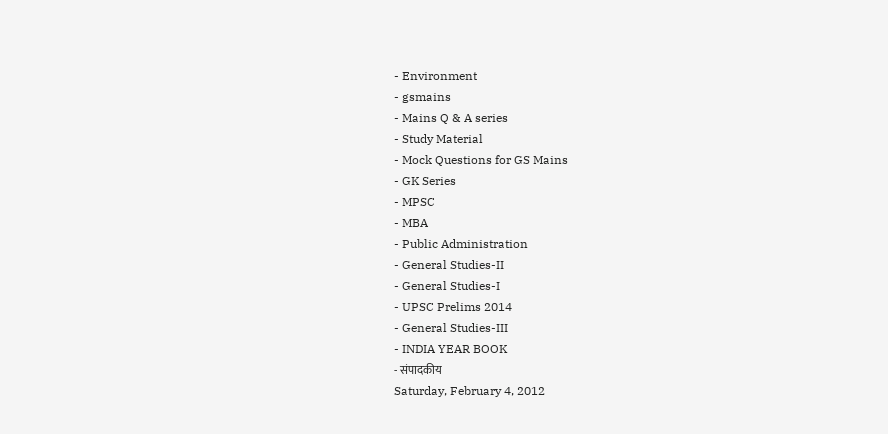- Environment
- gsmains
- Mains Q & A series
- Study Material
- Mock Questions for GS Mains
- GK Series
- MPSC
- MBA
- Public Administration
- General Studies-II
- General Studies-I
- UPSC Prelims 2014
- General Studies-III
- INDIA YEAR BOOK
- संपादकीय
Saturday, February 4, 2012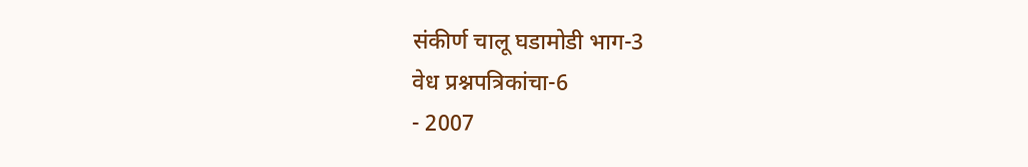संकीर्ण चालू घडामोडी भाग-3
वेध प्रश्नपत्रिकांचा-6
- 2007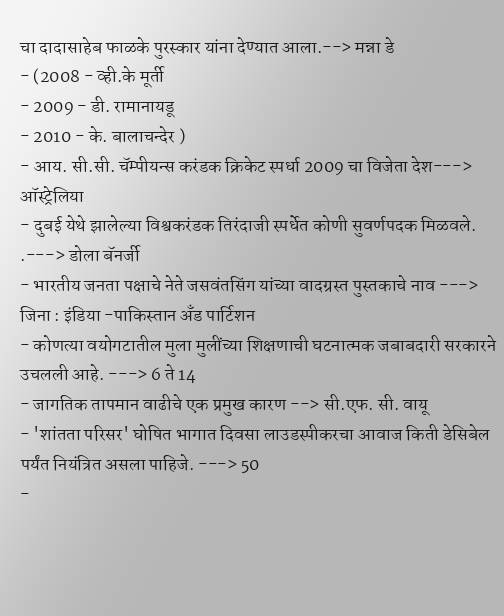चा दादासाहेब फाळके पुरस्कार यांना देण्यात आला.--> मन्ना डे
- (2008 - व्ही.के मूर्ती
- 2009 - डी. रामानायडू
- 2010 - के. बालाचन्देर )
- आय. सी.सी. चॅम्पीयन्स करंडक क्रिकेट स्पर्धा 2009 चा विजेता देश---> ऑस्ट्रेलिया
- दुबई येथे झालेल्या विश्वकरंडक तिरंदाजी स्पर्धेत कोणी सुवर्णपदक मिळवले. .---> डोला बॅनर्जी
- भारतीय जनता पक्षाचे नेते जसवंतसिंग यांच्या वादग्रस्त पुस्तकाचे नाव ---> जिना : इंडिया -पाकिस्तान अँड पार्टिशन
- कोणत्या वयोगटातील मुला मुलींच्या शिक्षणाची घटनात्मक जबाबदारी सरकारने उचलली आहे. ---> 6 ते 14
- जागतिक तापमान वाढीचे एक प्रमुख कारण --> सी.एफ. सी. वायू
- 'शांतता परिसर' घोषित भागात दिवसा लाउडस्पीकरचा आवाज किती डेसिबेल पर्यंत नियंत्रित असला पाहिजे. ---> 50
-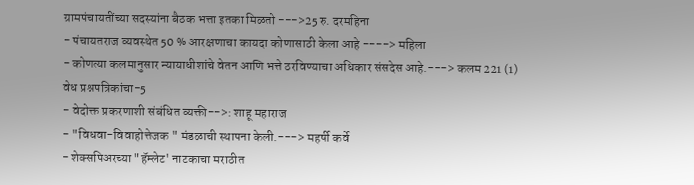ग्रामपंचायतींच्या सदस्यांना बैठक भत्ता इतका मिळतो --->25 रु. दरमहिना
- पंचायतराज व्यवस्थेत 50 % आरक्षणाचा कायदा कोणासाठी केला आहे ----> महिला
- कोणत्या कलमानुसार न्यायाधीशांचे वेतन आणि भत्ते ठरविण्याचा अधिकार संसदेस आहे.---> कलम 221 (1)
वेध प्रश्नपत्रिकांचा-5
- वेदोक्त प्रकरणाशी संबंधित व्यक्ती-->: शाहू महाराज
- "विधवा-विवाहोत्तेजक " मंडळाची स्थापना केली.---> महर्षी कर्वे
- शेक्सपिअरच्या "हॅम्लेट' नाटकाचा मराठीत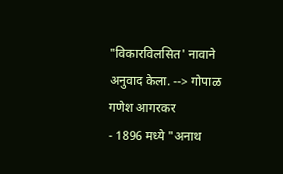"विकारविलसित' नावाने अनुवाद केला. --> गोपाळ गणेश आगरकर
- 1896 मध्ये "अनाथ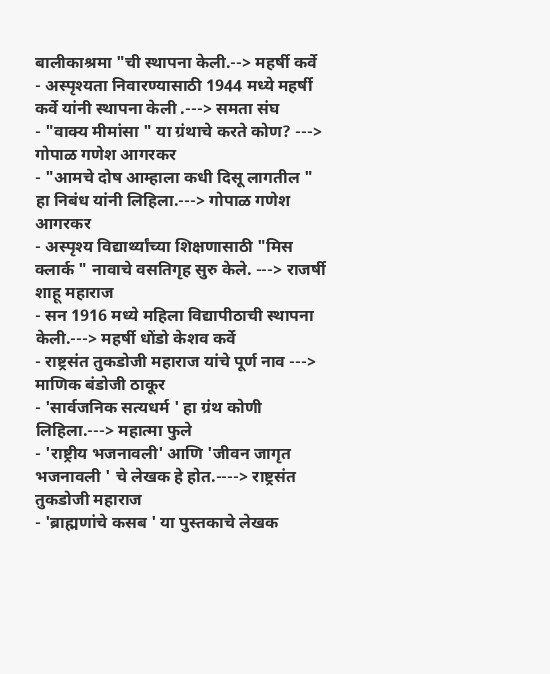बालीकाश्रमा "ची स्थापना केली.--> महर्षी कर्वे
- अस्पृश्यता निवारण्यासाठी 1944 मध्ये महर्षी कर्वे यांनी स्थापना केली .---> समता संघ
- "वाक्य मीमांसा " या ग्रंथाचे करते कोण? ---> गोपाळ गणेश आगरकर
- "आमचे दोष आम्हाला कधी दिसू लागतील " हा निबंध यांनी लिहिला.---> गोपाळ गणेश आगरकर
- अस्पृश्य विद्यार्थ्यांच्या शिक्षणासाठी "मिस क्लार्क " नावाचे वसतिगृह सुरु केले. ---> राजर्षी शाहू महाराज
- सन 1916 मध्ये महिला विद्यापीठाची स्थापना केली.---> महर्षी धोंडो केशव कर्वे
- राष्ट्रसंत तुकडोजी महाराज यांचे पूर्ण नाव ---> माणिक बंडोजी ठाकूर
- 'सार्वजनिक सत्यधर्म ' हा ग्रंथ कोणी लिहिला.---> महात्मा फुले
- 'राष्ट्रीय भजनावली' आणि 'जीवन जागृत भजनावली ' चे लेखक हे होत.----> राष्ट्रसंत तुकडोजी महाराज
- 'ब्राह्मणांचे कसब ' या पुस्तकाचे लेखक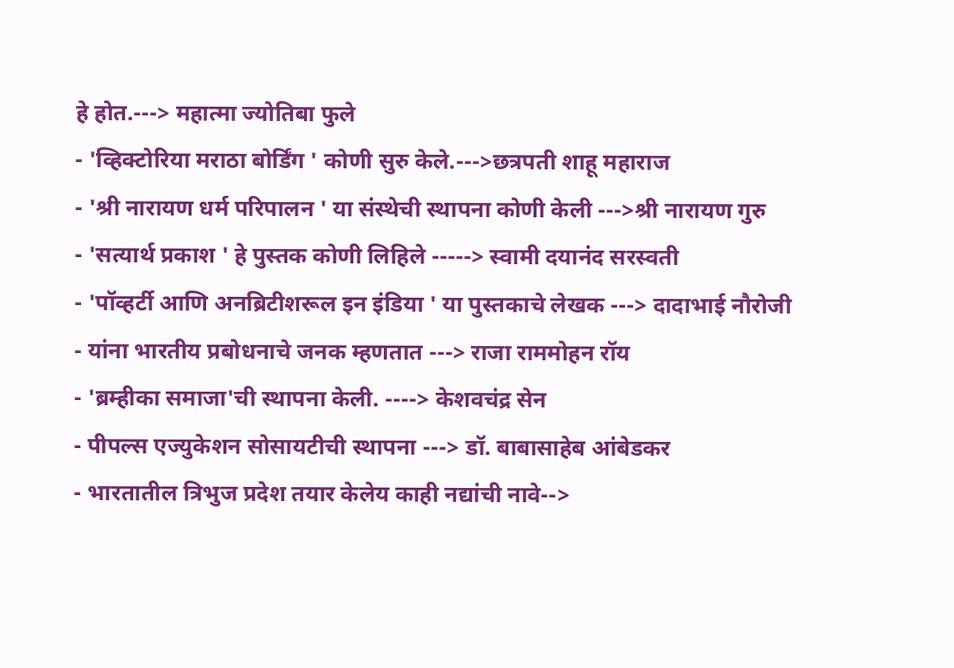हे होत.---> महात्मा ज्योतिबा फुले
- 'व्हिक्टोरिया मराठा बोर्डिंग ' कोणी सुरु केले.--->छत्रपती शाहू महाराज
- 'श्री नारायण धर्म परिपालन ' या संस्थेची स्थापना कोणी केली --->श्री नारायण गुरु
- 'सत्यार्थ प्रकाश ' हे पुस्तक कोणी लिहिले -----> स्वामी दयानंद सरस्वती
- 'पॉव्हर्टी आणि अनब्रिटीशरूल इन इंडिया ' या पुस्तकाचे लेखक ---> दादाभाई नौरोजी
- यांना भारतीय प्रबोधनाचे जनक म्हणतात ---> राजा राममोहन रॉय
- 'ब्रम्हीका समाजा'ची स्थापना केली. ----> केशवचंद्र सेन
- पीपल्स एज्युकेशन सोसायटीची स्थापना ---> डॉ. बाबासाहेब आंबेडकर
- भारतातील त्रिभुज प्रदेश तयार केलेय काही नद्यांची नावे-->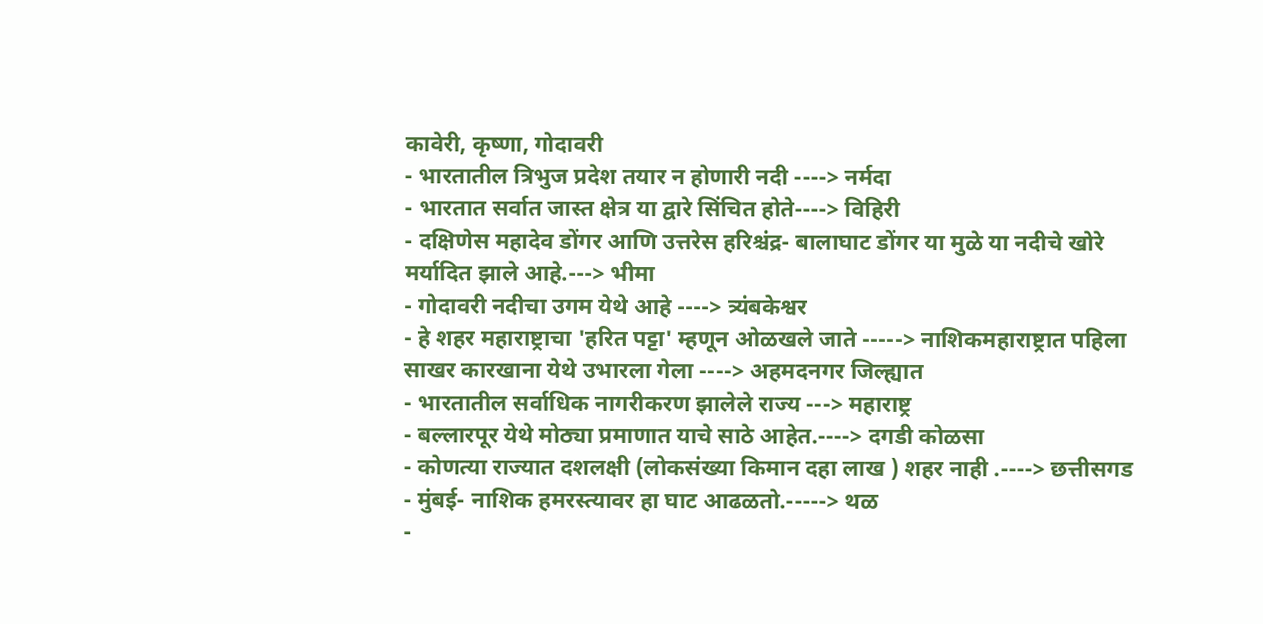कावेरी, कृष्णा, गोदावरी
- भारतातील त्रिभुज प्रदेश तयार न होणारी नदी ----> नर्मदा
- भारतात सर्वात जास्त क्षेत्र या द्वारे सिंचित होते----> विहिरी
- दक्षिणेस महादेव डोंगर आणि उत्तरेस हरिश्चंद्र- बालाघाट डोंगर या मुळे या नदीचे खोरे मर्यादित झाले आहे.---> भीमा
- गोदावरी नदीचा उगम येथे आहे ----> त्र्यंबकेश्वर
- हे शहर महाराष्ट्राचा 'हरित पट्टा' म्हणून ओळखले जाते -----> नाशिकमहाराष्ट्रात पहिला साखर कारखाना येथे उभारला गेला ----> अहमदनगर जिल्ह्यात
- भारतातील सर्वाधिक नागरीकरण झालेले राज्य ---> महाराष्ट्र
- बल्लारपूर येथे मोठ्या प्रमाणात याचे साठे आहेत.----> दगडी कोळसा
- कोणत्या राज्यात दशलक्षी (लोकसंख्या किमान दहा लाख ) शहर नाही .----> छत्तीसगड
- मुंबई- नाशिक हमरस्त्यावर हा घाट आढळतो.-----> थळ
-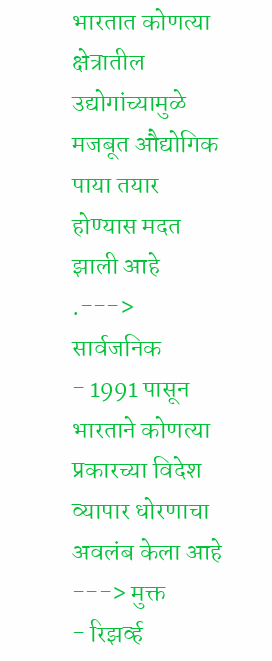भारतात कोणत्या क्षेत्रातील उद्योगांच्यामुळे मजबूत औद्योगिक पाया तयार होण्यास मदत झाली आहे .---> सार्वजनिक
- 1991 पासून भारताने कोणत्या प्रकारच्या विदेश व्यापार धोरणाचा अवलंब केला आहे ---> मुक्त
- रिझर्व्ह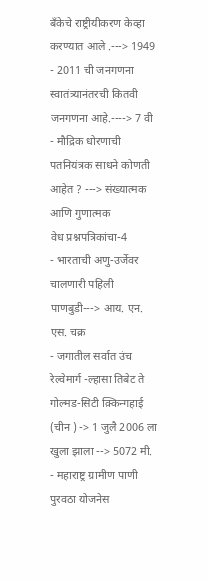बँकेचे राष्ट्रीयीकरण केव्हा करण्यात आले .---> 1949
- 2011 ची जनगणना स्वातंत्र्यानंतरची कितवी जनगणना आहे.----> 7 वी
- मौद्रिक धोरणाची पतनियंत्रक साधने कोणती आहेत ? ---> संख्यात्मक आणि गुणात्मक
वेध प्रश्नपत्रिकांचा-4
- भारताची अणु-उर्जेवर चालणारी पहिली पाणबुडी---> आय. एन. एस. चक्र
- जगातील सर्वात उंच रेल्वेमार्ग -ल्हासा तिबेट ते गोल्मड-सिटी क़्किन्गहाई (चीन ) -> 1 जुलै 2006 ला खुला झाला --> 5072 मी.
- महाराष्ट्र ग्रामीण पाणी पुरवठा योजनेस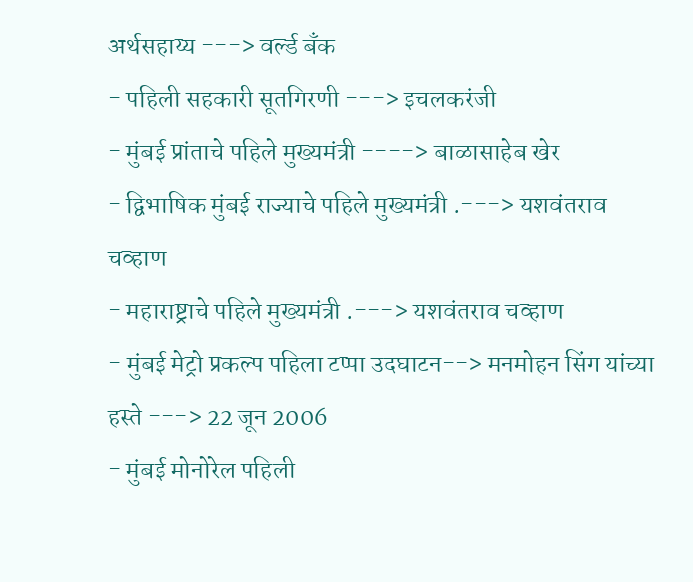अर्थसहाय्य ---> वर्ल्ड बँक
- पहिली सहकारी सूतगिरणी ---> इचलकरंजी
- मुंबई प्रांताचे पहिले मुख्यमंत्री ----> बाळासाहेब खेर
- द्विभाषिक मुंबई राज्याचे पहिले मुख्यमंत्री .---> यशवंतराव चव्हाण
- महाराष्ट्राचे पहिले मुख्यमंत्री .---> यशवंतराव चव्हाण
- मुंबई मेट्रो प्रकल्प पहिला टप्पा उदघाटन--> मनमोहन सिंग यांच्या हस्ते ---> 22 जून 2006
- मुंबई मोनोरेल पहिली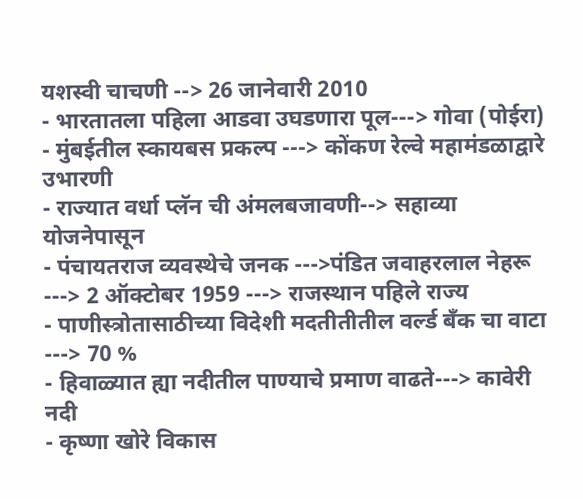यशस्वी चाचणी --> 26 जानेवारी 2010
- भारतातला पहिला आडवा उघडणारा पूल---> गोवा (पोईरा)
- मुंबईतील स्कायबस प्रकल्प ---> कोंकण रेल्वे महामंडळाद्वारे उभारणी
- राज्यात वर्धा प्लॅन ची अंमलबजावणी--> सहाव्या योजनेपासून
- पंचायतराज व्यवस्थेचे जनक --->पंडित जवाहरलाल नेहरू ---> 2 ऑक्टोबर 1959 ---> राजस्थान पहिले राज्य
- पाणीस्त्रोतासाठीच्या विदेशी मदतीतीतील वर्ल्ड बँक चा वाटा ---> 70 %
- हिवाळ्यात ह्या नदीतील पाण्याचे प्रमाण वाढते---> कावेरी नदी
- कृष्णा खोरे विकास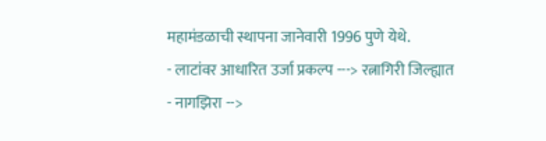महामंडळाची स्थापना जानेवारी 1996 पुणे येथे.
- लाटांवर आधारित उर्जा प्रकल्प ---> रत्नागिरी जिल्ह्यात
- नागझिरा -->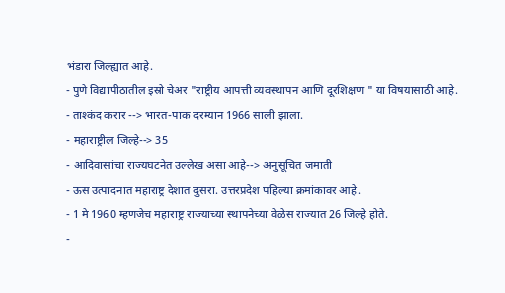भंडारा जिल्ह्यात आहे.
- पुणे विद्यापीठातील इस्रो चेअर "राष्ट्रीय आपत्ती व्यवस्थापन आणि दूरशिक्षण " या विषयासाठी आहे.
- ताश्कंद करार --> भारत-पाक दरम्यान 1966 साली झाला.
- महाराष्ट्रील जिल्हे--> 35
- आदिवासांचा राज्यघटनेत उल्लेख असा आहे--> अनुसूचित जमाती
- ऊस उत्पादनात महाराष्ट्र देशात दुसरा. उत्तरप्रदेश पहिल्या क्रमांकावर आहे.
- 1 मे 1960 म्हणजेच महाराष्ट्र राज्याच्या स्थापनेच्या वेळेस राज्यात 26 जिल्हे होते.
-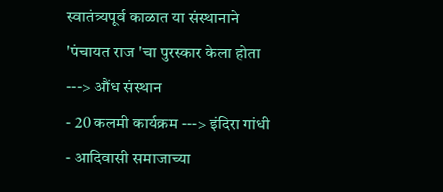स्वातंत्र्यपूर्व काळात या संस्थानाने 'पंचायत राज 'चा पुरस्कार केला होता ---> औंध संस्थान
- 20 कलमी कार्यक्रम ---> इंदिरा गांधी
- आदिवासी समाजाच्या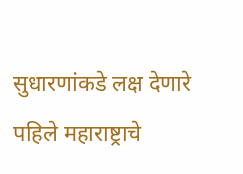सुधारणांकडे लक्ष देणारे पहिले महाराष्ट्राचे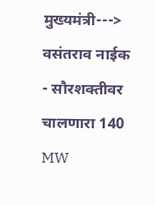मुख्यमंत्री---> वसंतराव नाईक
- सौरशक्तीवर चालणारा 140 MW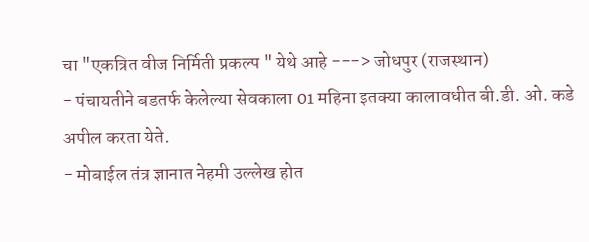चा "एकत्रित वीज निर्मिती प्रकल्प " येथे आहे ---> जोधपुर (राजस्थान)
- पंचायतीने बडतर्फ केलेल्या सेवकाला 01 महिना इतक्या कालावधीत बी.डी. ओ. कडे अपील करता येते.
- मोबाईल तंत्र ज्ञानात नेहमी उल्लेख होत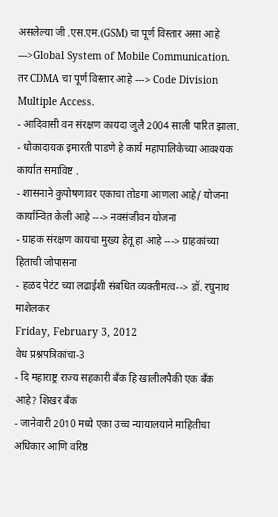असलेल्या जी .एस.एम.(GSM) चा पूर्ण विस्तार असा आहे --->Global System of Mobile Communication. तर CDMA चा पूर्ण विस्तार आहे ---> Code Division Multiple Access.
- आदिवासी वन संरक्षण कायदा जुलै 2004 साली पारित झाला.
- धोकादायक इमारती पाडणे हे कार्य महापालिकेच्या आवश्यक कार्यात समाविष्ट .
- शासनाने कुपोषणावर एकाचा तोडगा आणला आहे/ योजना कार्यान्वित केली आहे ---> नवसंजीवन योजना
- ग्राहक संरक्षण कायचा मुख्य हेतू हा आहे ---> ग्राहकांच्या हिताची जोपासना
- हळद पेटंट च्या लढाईशी संबधित व्यक्तीमत्व--> डॉ. रघुनाथ माशेलकर
Friday, February 3, 2012
वेध प्रश्नपत्रिकांचा-3
- दि महाराष्ट्र राज्य सहकारी बँक हि खालीलपैकी एक बँक आहे? शिखर बँक
- जानेवारी 2010 मध्ये एका उच्च न्यायालयाने माहितीचा अधिकार आणि वरिष्ठ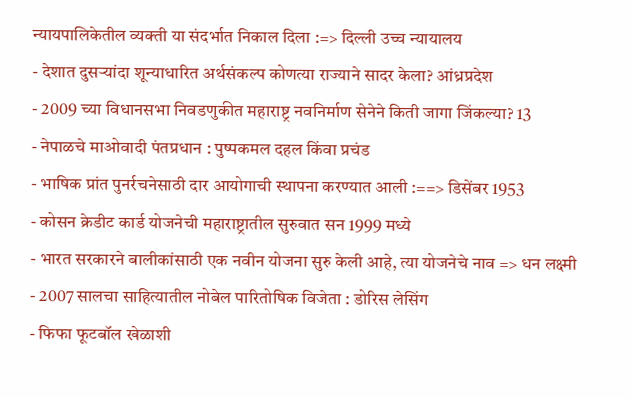न्यायपालिकेतील व्यक्ती या संदर्भात निकाल दिला :=> दिल्ली उच्च न्यायालय
- देशात दुसऱ्यांदा शून्याधारित अर्थसंकल्प कोणत्या राज्याने सादर केला? आंध्रप्रदेश
- 2009 च्या विधानसभा निवडणुकीत महाराष्ट्र नवनिर्माण सेनेने किती जागा जिंकल्या? 13
- नेपाळचे माओवादी पंतप्रधान : पुष्पकमल दहल किंवा प्रचंड
- भाषिक प्रांत पुनर्रचनेसाठी दार आयोगाची स्थापना करण्यात आली :==> डिसेंबर 1953
- कोसन क्रेडीट कार्ड योजनेची महाराष्ट्रातील सुरुवात सन 1999 मध्ये
- भारत सरकारने बालीकांसाठी एक नवीन योजना सुरु केली आहे, त्या योजनेचे नाव => धन लक्ष्मी
- 2007 सालचा साहित्यातील नोबेल पारितोषिक विजेता : डोरिस लेसिंग
- फिफा फूटबॉल खेळाशी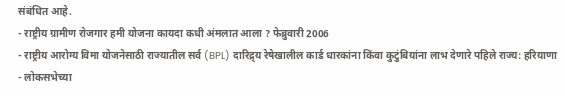संबंधित आहे.
- राष्ट्रीय ग्रामीण रोजगार हमी योजना कायदा कधी अंमलात आला ? फेब्रुवारी 2006
- राष्ट्रीय आरोग्य विमा योजनेसाठी राज्यातील सर्व (BPL) दारिद्र्य रेषेखालील कार्ड धारकांना किंवा कुटुंबियांना लाभ देणारे पहिले राज्य: हरियाणा
- लोकसभेच्या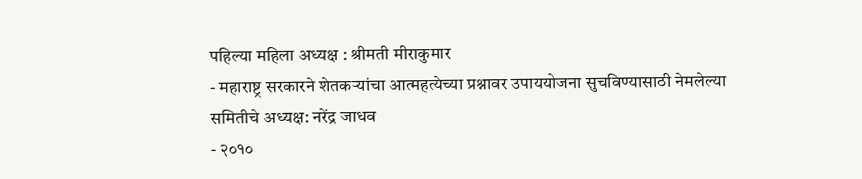पहिल्या महिला अध्यक्ष : श्रीमती मीराकुमार
- महाराष्ट्र सरकारने शेतकऱ्यांचा आत्महत्येच्या प्रश्नावर उपाययोजना सुचविण्यासाठी नेमलेल्या समितीचे अध्यक्ष: नरेंद्र जाधव
- २०१०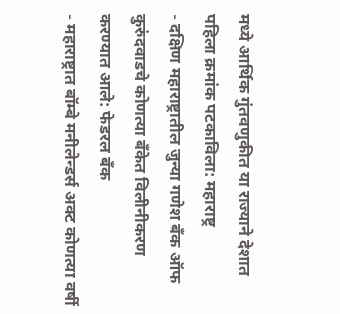मध्ये आर्थिक गुंतवणुकीत या राज्याने देशात पहिला क्रमांक पटकाविला: महाराष्ट्र
- दक्षिण महाराष्ट्रातील जुन्या गणेश बँक ऑफ कुरुंदवाडचे कोणत्या बँकेत विलीनीकरण करण्यात आले: फेडरल बँक
- महाराष्ट्रात बॉम्बे मनीलेन्डर्स अक्ट कोणत्या वर्षी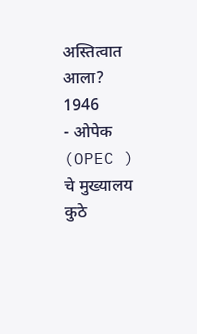अस्तित्वात आला? 1946
- ओपेक (OPEC ) चे मुख्यालय कुठे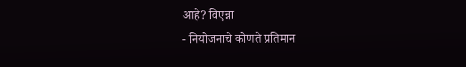आहे? विएन्ना
- नियोजनाचे कोणते प्रतिमान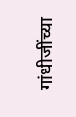गांधीजींच्या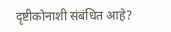दृष्टीकोनाशी संबंधित आहे?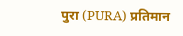पुरा (PURA) प्रतिमान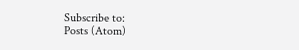Subscribe to:
Posts (Atom)